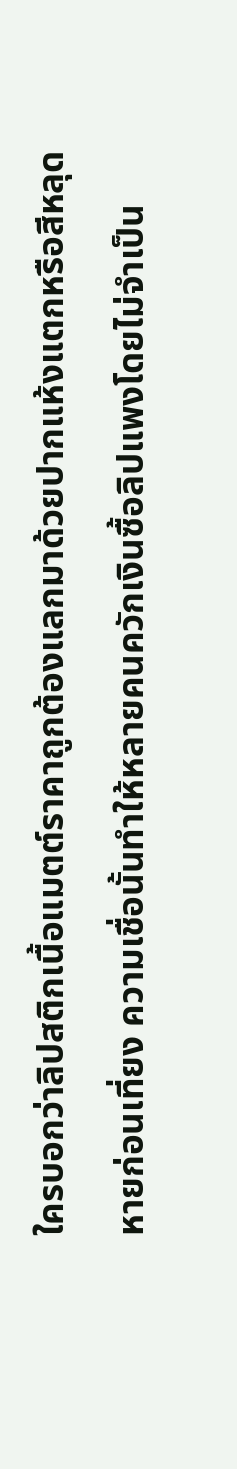ใครบอกว่าลิปสติกเนื้อแมตต์ราคาถูกต้องแลกมาด้วยปากแห้งแตกหรือสีหลุดหายก่อนเที่ยง ความเชื่อนั้นทำให้หลายคนควักเงินซื้อลิปแพงโดยไม่จำเป็น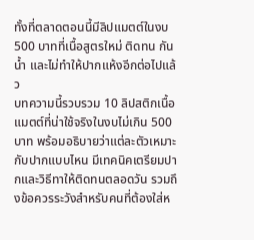ทั้งที่ตลาดตอนนี้มีลิปแมตต์ในงบ 500 บาทที่เนื้อสูตรใหม่ ติดทน กันน้ำ และไม่ทำให้ปากแห้งอีกต่อไปแล้ว
บทความนี้รวบรวม 10 ลิปสติกเนื้อแมตต์ที่น่าใช้จริงในงบไม่เกิน 500 บาท พร้อมอธิบายว่าแต่ละตัวเหมาะกับปากแบบไหน มีเทคนิคเตรียมปากและวิธีทาให้ติดทนตลอดวัน รวมถึงข้อควรระวังสำหรับคนที่ต้องใส่ห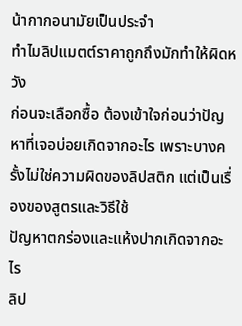น้ากากอนามัยเป็นประจำ
ทำไมลิปแมตต์ราคาถูกถึงมักทำให้ผิดหวัง
ก่อนจะเลือกซื้อ ต้องเข้าใจก่อนว่าปัญหาที่เจอบ่อยเกิดจากอะไร เพราะบางครั้งไม่ใช่ความผิดของลิปสติก แต่เป็นเรื่องของสูตรและวิธีใช้
ปัญหาตกร่องและแห้งปากเกิดจากอะไร
ลิป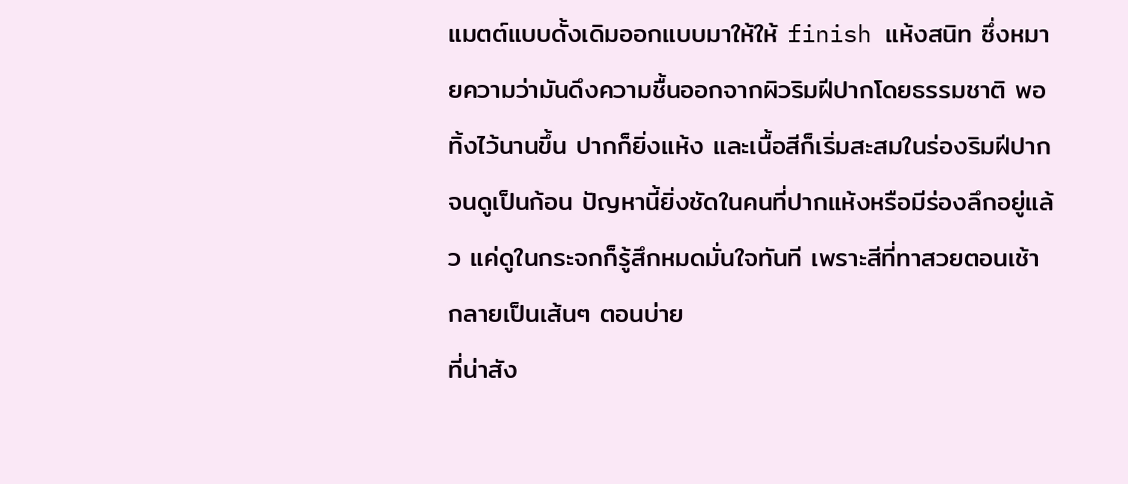แมตต์แบบดั้งเดิมออกแบบมาให้ให้ finish แห้งสนิท ซึ่งหมายความว่ามันดึงความชื้นออกจากผิวริมฝีปากโดยธรรมชาติ พอทิ้งไว้นานขึ้น ปากก็ยิ่งแห้ง และเนื้อสีก็เริ่มสะสมในร่องริมฝีปากจนดูเป็นก้อน ปัญหานี้ยิ่งชัดในคนที่ปากแห้งหรือมีร่องลึกอยู่แล้ว แค่ดูในกระจกก็รู้สึกหมดมั่นใจทันที เพราะสีที่ทาสวยตอนเช้ากลายเป็นเส้นๆ ตอนบ่าย
ที่น่าสัง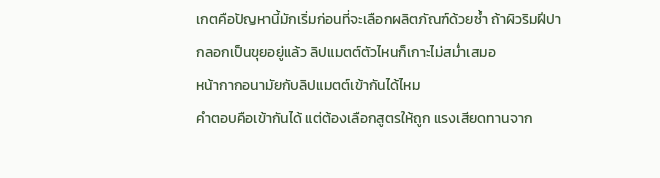เกตคือปัญหานี้มักเริ่มก่อนที่จะเลือกผลิตภัณฑ์ด้วยซ้ำ ถ้าผิวริมฝีปากลอกเป็นขุยอยู่แล้ว ลิปแมตต์ตัวไหนก็เกาะไม่สม่ำเสมอ
หน้ากากอนามัยกับลิปแมตต์เข้ากันได้ไหม
คำตอบคือเข้ากันได้ แต่ต้องเลือกสูตรให้ถูก แรงเสียดทานจาก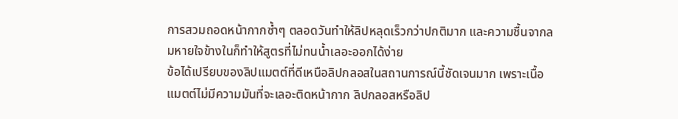การสวมถอดหน้ากากซ้ำๆ ตลอดวันทำให้ลิปหลุดเร็วกว่าปกติมาก และความชื้นจากลมหายใจข้างในก็ทำให้สูตรที่ไม่ทนน้ำเลอะออกได้ง่าย
ข้อได้เปรียบของลิปแมตต์ที่ดีเหนือลิปกลอสในสถานการณ์นี้ชัดเจนมาก เพราะเนื้อแมตต์ไม่มีความมันที่จะเลอะติดหน้ากาก ลิปกลอสหรือลิป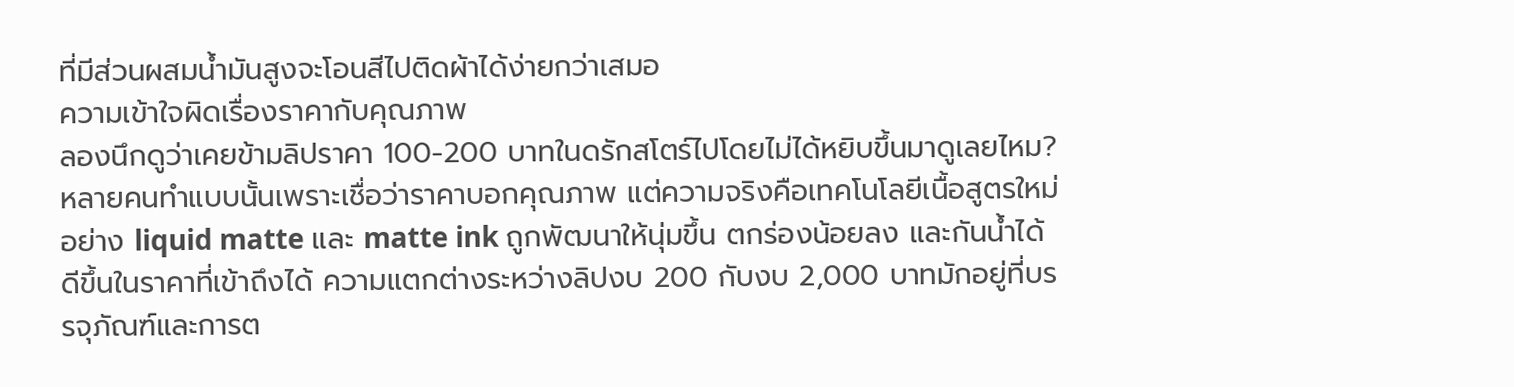ที่มีส่วนผสมน้ำมันสูงจะโอนสีไปติดผ้าได้ง่ายกว่าเสมอ
ความเข้าใจผิดเรื่องราคากับคุณภาพ
ลองนึกดูว่าเคยข้ามลิปราคา 100-200 บาทในดรักสโตร์ไปโดยไม่ได้หยิบขึ้นมาดูเลยไหม? หลายคนทำแบบนั้นเพราะเชื่อว่าราคาบอกคุณภาพ แต่ความจริงคือเทคโนโลยีเนื้อสูตรใหม่อย่าง liquid matte และ matte ink ถูกพัฒนาให้นุ่มขึ้น ตกร่องน้อยลง และกันน้ำได้ดีขึ้นในราคาที่เข้าถึงได้ ความแตกต่างระหว่างลิปงบ 200 กับงบ 2,000 บาทมักอยู่ที่บรรจุภัณฑ์และการต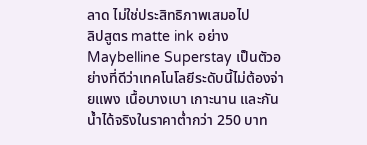ลาด ไม่ใช่ประสิทธิภาพเสมอไป
ลิปสูตร matte ink อย่าง Maybelline Superstay เป็นตัวอย่างที่ดีว่าเทคโนโลยีระดับนี้ไม่ต้องจ่ายแพง เนื้อบางเบา เกาะนาน และกันน้ำได้จริงในราคาต่ำกว่า 250 บาท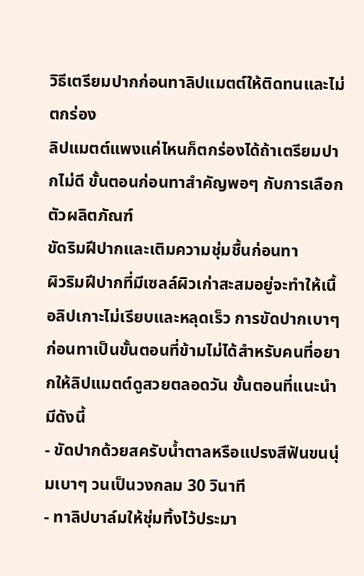วิธีเตรียมปากก่อนทาลิปแมตต์ให้ติดทนและไม่ตกร่อง
ลิปแมตต์แพงแค่ไหนก็ตกร่องได้ถ้าเตรียมปากไม่ดี ขั้นตอนก่อนทาสำคัญพอๆ กับการเลือกตัวผลิตภัณฑ์
ขัดริมฝีปากและเติมความชุ่มชื้นก่อนทา
ผิวริมฝีปากที่มีเซลล์ผิวเก่าสะสมอยู่จะทำให้เนื้อลิปเกาะไม่เรียบและหลุดเร็ว การขัดปากเบาๆ ก่อนทาเป็นขั้นตอนที่ข้ามไม่ได้สำหรับคนที่อยากให้ลิปแมตต์ดูสวยตลอดวัน ขั้นตอนที่แนะนำมีดังนี้
- ขัดปากด้วยสครับน้ำตาลหรือแปรงสีฟันขนนุ่มเบาๆ วนเป็นวงกลม 30 วินาที
- ทาลิปบาล์มให้ชุ่มทิ้งไว้ประมา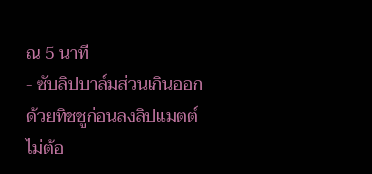ณ 5 นาที
- ซับลิปบาล์มส่วนเกินออกด้วยทิชชูก่อนลงลิปแมตต์ ไม่ต้อ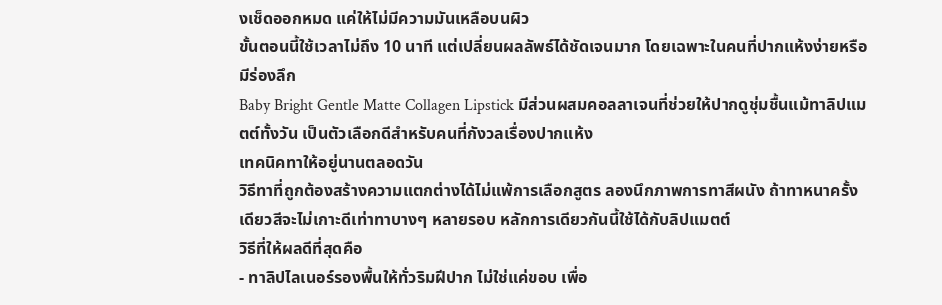งเช็ดออกหมด แค่ให้ไม่มีความมันเหลือบนผิว
ขั้นตอนนี้ใช้เวลาไม่ถึง 10 นาที แต่เปลี่ยนผลลัพธ์ได้ชัดเจนมาก โดยเฉพาะในคนที่ปากแห้งง่ายหรือมีร่องลึก
Baby Bright Gentle Matte Collagen Lipstick มีส่วนผสมคอลลาเจนที่ช่วยให้ปากดูชุ่มชื้นแม้ทาลิปแมตต์ทั้งวัน เป็นตัวเลือกดีสำหรับคนที่กังวลเรื่องปากแห้ง
เทคนิคทาให้อยู่นานตลอดวัน
วิธีทาที่ถูกต้องสร้างความแตกต่างได้ไม่แพ้การเลือกสูตร ลองนึกภาพการทาสีผนัง ถ้าทาหนาครั้งเดียวสีจะไม่เกาะดีเท่าทาบางๆ หลายรอบ หลักการเดียวกันนี้ใช้ได้กับลิปแมตต์
วิธีที่ให้ผลดีที่สุดคือ
- ทาลิปไลเนอร์รองพื้นให้ทั่วริมฝีปาก ไม่ใช่แค่ขอบ เพื่อ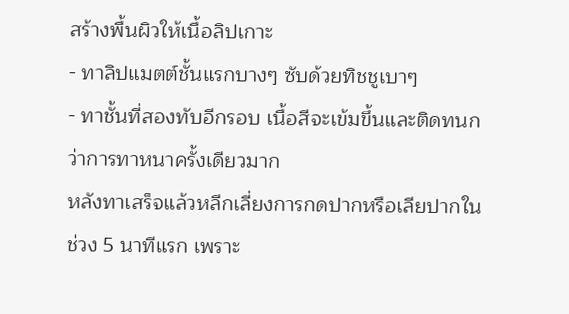สร้างพื้นผิวให้เนื้อลิปเกาะ
- ทาลิปแมตต์ชั้นแรกบางๆ ซับด้วยทิชชูเบาๆ
- ทาชั้นที่สองทับอีกรอบ เนื้อสีจะเข้มขึ้นและติดทนกว่าการทาหนาครั้งเดียวมาก
หลังทาเสร็จแล้วหลีกเลี่ยงการกดปากหรือเลียปากในช่วง 5 นาทีแรก เพราะ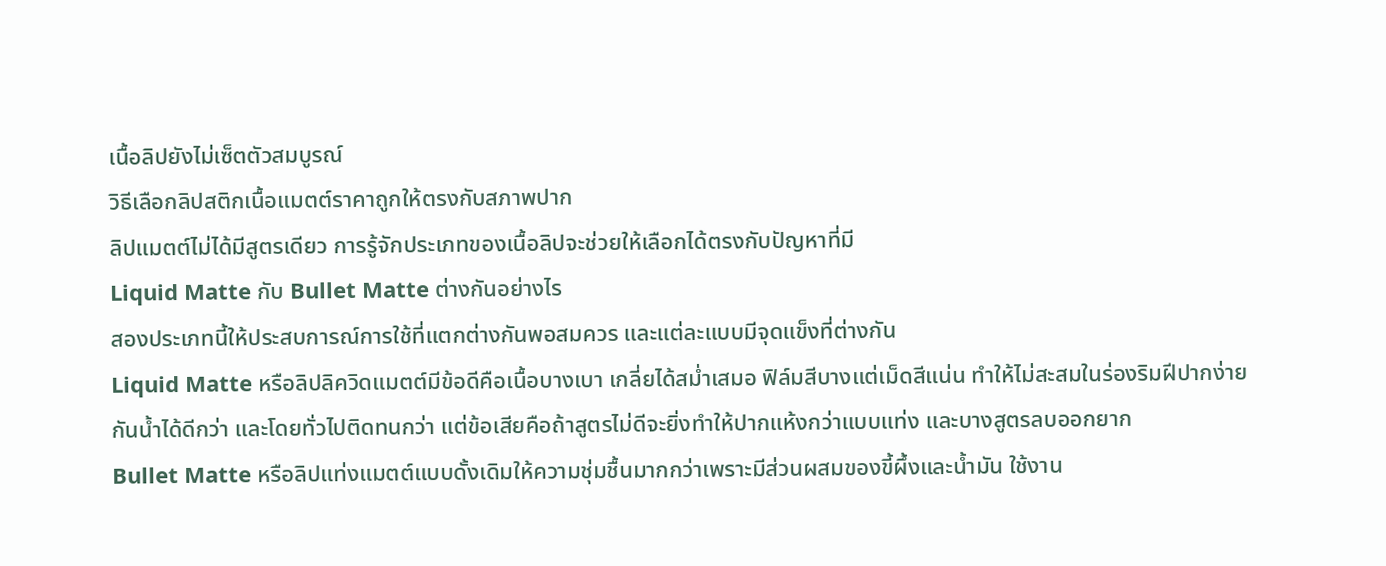เนื้อลิปยังไม่เซ็ตตัวสมบูรณ์
วิธีเลือกลิปสติกเนื้อแมตต์ราคาถูกให้ตรงกับสภาพปาก
ลิปแมตต์ไม่ได้มีสูตรเดียว การรู้จักประเภทของเนื้อลิปจะช่วยให้เลือกได้ตรงกับปัญหาที่มี
Liquid Matte กับ Bullet Matte ต่างกันอย่างไร
สองประเภทนี้ให้ประสบการณ์การใช้ที่แตกต่างกันพอสมควร และแต่ละแบบมีจุดแข็งที่ต่างกัน
Liquid Matte หรือลิปลิควิดแมตต์มีข้อดีคือเนื้อบางเบา เกลี่ยได้สม่ำเสมอ ฟิล์มสีบางแต่เม็ดสีแน่น ทำให้ไม่สะสมในร่องริมฝีปากง่าย กันน้ำได้ดีกว่า และโดยทั่วไปติดทนกว่า แต่ข้อเสียคือถ้าสูตรไม่ดีจะยิ่งทำให้ปากแห้งกว่าแบบแท่ง และบางสูตรลบออกยาก
Bullet Matte หรือลิปแท่งแมตต์แบบดั้งเดิมให้ความชุ่มชื้นมากกว่าเพราะมีส่วนผสมของขี้ผึ้งและน้ำมัน ใช้งาน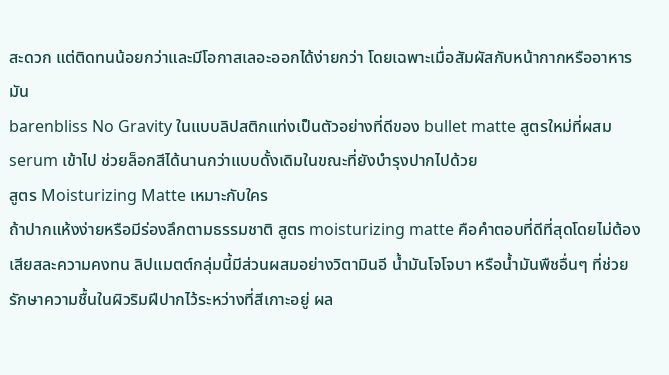สะดวก แต่ติดทนน้อยกว่าและมีโอกาสเลอะออกได้ง่ายกว่า โดยเฉพาะเมื่อสัมผัสกับหน้ากากหรืออาหารมัน
barenbliss No Gravity ในแบบลิปสติกแท่งเป็นตัวอย่างที่ดีของ bullet matte สูตรใหม่ที่ผสม serum เข้าไป ช่วยล็อกสีได้นานกว่าแบบดั้งเดิมในขณะที่ยังบำรุงปากไปด้วย
สูตร Moisturizing Matte เหมาะกับใคร
ถ้าปากแห้งง่ายหรือมีร่องลึกตามธรรมชาติ สูตร moisturizing matte คือคำตอบที่ดีที่สุดโดยไม่ต้องเสียสละความคงทน ลิปแมตต์กลุ่มนี้มีส่วนผสมอย่างวิตามินอี น้ำมันโจโจบา หรือน้ำมันพืชอื่นๆ ที่ช่วยรักษาความชื้นในผิวริมฝีปากไว้ระหว่างที่สีเกาะอยู่ ผล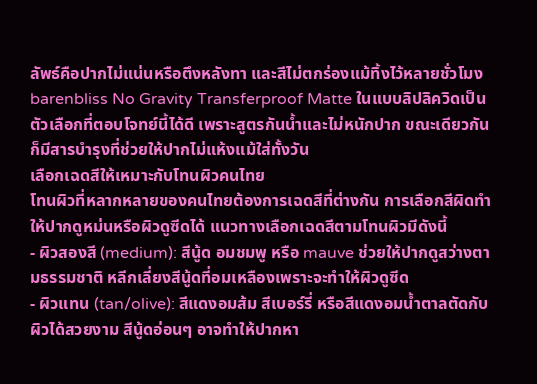ลัพธ์คือปากไม่แน่นหรือตึงหลังทา และสีไม่ตกร่องแม้ทิ้งไว้หลายชั่วโมง
barenbliss No Gravity Transferproof Matte ในแบบลิปลิควิดเป็นตัวเลือกที่ตอบโจทย์นี้ได้ดี เพราะสูตรกันน้ำและไม่หนักปาก ขณะเดียวกันก็มีสารบำรุงที่ช่วยให้ปากไม่แห้งแม้ใส่ทั้งวัน
เลือกเฉดสีให้เหมาะกับโทนผิวคนไทย
โทนผิวที่หลากหลายของคนไทยต้องการเฉดสีที่ต่างกัน การเลือกสีผิดทำให้ปากดูหม่นหรือผิวดูซีดได้ แนวทางเลือกเฉดสีตามโทนผิวมีดังนี้
- ผิวสองสี (medium): สีนู้ด อมชมพู หรือ mauve ช่วยให้ปากดูสว่างตามธรรมชาติ หลีกเลี่ยงสีนู้ดที่อมเหลืองเพราะจะทำให้ผิวดูซีด
- ผิวแทน (tan/olive): สีแดงอมส้ม สีเบอร์รี่ หรือสีแดงอมน้ำตาลตัดกับผิวได้สวยงาม สีนู้ดอ่อนๆ อาจทำให้ปากหา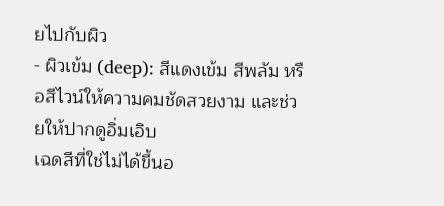ยไปกับผิว
- ผิวเข้ม (deep): สีแดงเข้ม สีพลัม หรือสีไวน์ให้ความคมชัดสวยงาม และช่วยให้ปากดูอิ่มเอิบ
เฉดสีที่ใช่ไม่ได้ขึ้นอ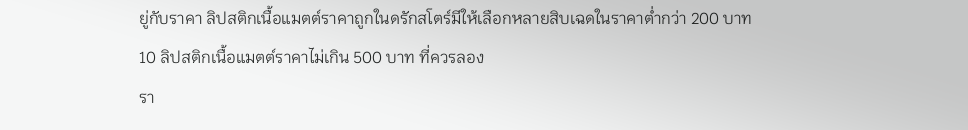ยู่กับราคา ลิปสติกเนื้อแมตต์ราคาถูกในดรักสโตร์มีให้เลือกหลายสิบเฉดในราคาต่ำกว่า 200 บาท
10 ลิปสติกเนื้อแมตต์ราคาไม่เกิน 500 บาท ที่ควรลอง
รา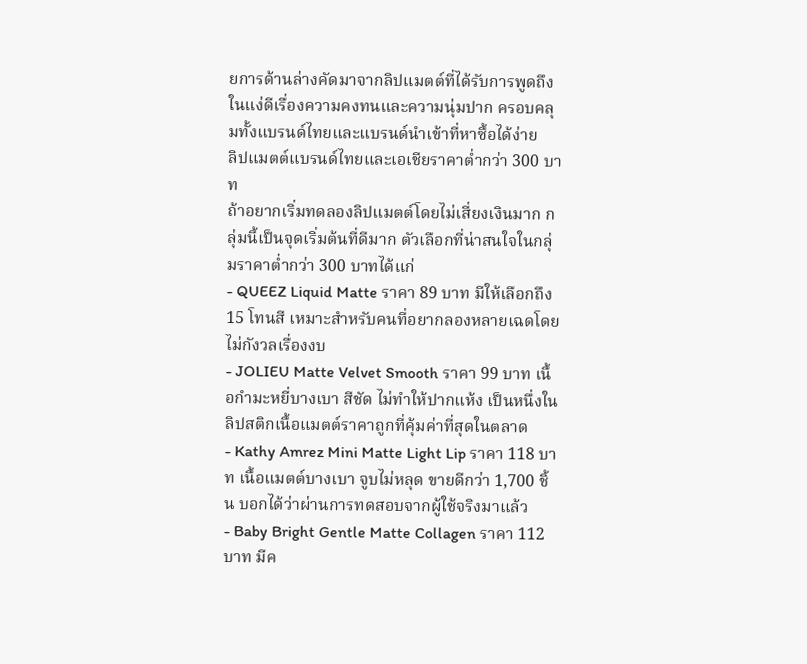ยการด้านล่างคัดมาจากลิปแมตต์ที่ได้รับการพูดถึงในแง่ดีเรื่องความคงทนและความนุ่มปาก ครอบคลุมทั้งแบรนด์ไทยและแบรนด์นำเข้าที่หาซื้อได้ง่าย
ลิปแมตต์แบรนด์ไทยและเอเชียราคาต่ำกว่า 300 บาท
ถ้าอยากเริ่มทดลองลิปแมตต์โดยไม่เสี่ยงเงินมาก กลุ่มนี้เป็นจุดเริ่มต้นที่ดีมาก ตัวเลือกที่น่าสนใจในกลุ่มราคาต่ำกว่า 300 บาทได้แก่
- QUEEZ Liquid Matte ราคา 89 บาท มีให้เลือกถึง 15 โทนสี เหมาะสำหรับคนที่อยากลองหลายเฉดโดยไม่กังวลเรื่องงบ
- JOLIEU Matte Velvet Smooth ราคา 99 บาท เนื้อกำมะหยี่บางเบา สีชัด ไม่ทำให้ปากแห้ง เป็นหนึ่งในลิปสติกเนื้อแมตต์ราคาถูกที่คุ้มค่าที่สุดในตลาด
- Kathy Amrez Mini Matte Light Lip ราคา 118 บาท เนื้อแมตต์บางเบา จูบไม่หลุด ขายดีกว่า 1,700 ชิ้น บอกได้ว่าผ่านการทดสอบจากผู้ใช้จริงมาแล้ว
- Baby Bright Gentle Matte Collagen ราคา 112 บาท มีค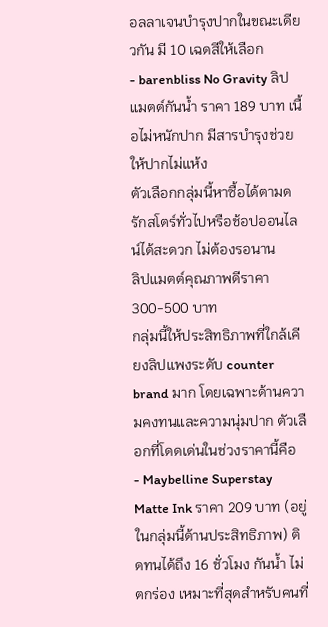อลลาเจนบำรุงปากในขณะเดียวกัน มี 10 เฉดสีให้เลือก
- barenbliss No Gravity ลิปแมตต์กันน้ำ ราคา 189 บาท เนื้อไม่หนักปาก มีสารบำรุงช่วยให้ปากไม่แห้ง
ตัวเลือกกลุ่มนี้หาซื้อได้ตามดรักสโตร์ทั่วไปหรือช้อปออนไลน์ได้สะดวก ไม่ต้องรอนาน
ลิปแมตต์คุณภาพดีราคา 300-500 บาท
กลุ่มนี้ให้ประสิทธิภาพที่ใกล้เคียงลิปแพงระดับ counter brand มาก โดยเฉพาะด้านความคงทนและความนุ่มปาก ตัวเลือกที่โดดเด่นในช่วงราคานี้คือ
- Maybelline Superstay Matte Ink ราคา 209 บาท (อยู่ในกลุ่มนี้ด้านประสิทธิภาพ) ติดทนได้ถึง 16 ชั่วโมง กันน้ำ ไม่ตกร่อง เหมาะที่สุดสำหรับคนที่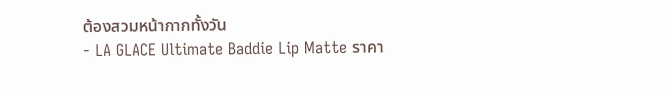ต้องสวมหน้ากากทั้งวัน
- LA GLACE Ultimate Baddie Lip Matte ราคา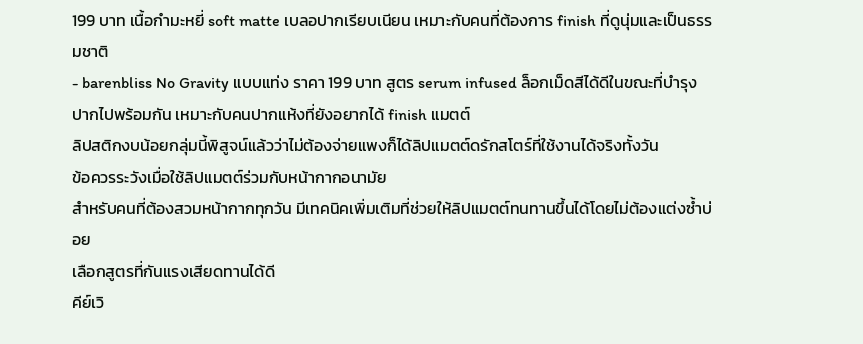199 บาท เนื้อกำมะหยี่ soft matte เบลอปากเรียบเนียน เหมาะกับคนที่ต้องการ finish ที่ดูนุ่มและเป็นธรรมชาติ
- barenbliss No Gravity แบบแท่ง ราคา 199 บาท สูตร serum infused ล็อกเม็ดสีได้ดีในขณะที่บำรุงปากไปพร้อมกัน เหมาะกับคนปากแห้งที่ยังอยากได้ finish แมตต์
ลิปสติกงบน้อยกลุ่มนี้พิสูจน์แล้วว่าไม่ต้องจ่ายแพงก็ได้ลิปแมตต์ดรักสโตร์ที่ใช้งานได้จริงทั้งวัน
ข้อควรระวังเมื่อใช้ลิปแมตต์ร่วมกับหน้ากากอนามัย
สำหรับคนที่ต้องสวมหน้ากากทุกวัน มีเทคนิคเพิ่มเติมที่ช่วยให้ลิปแมตต์ทนทานขึ้นได้โดยไม่ต้องแต่งซ้ำบ่อย
เลือกสูตรที่กันแรงเสียดทานได้ดี
คีย์เวิ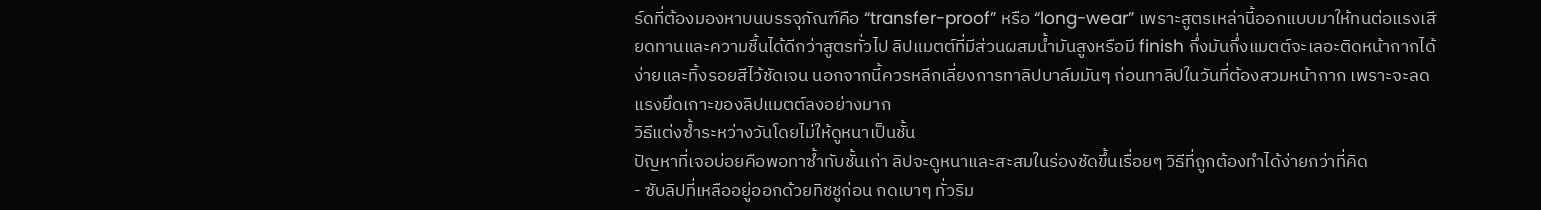ร์ดที่ต้องมองหาบนบรรจุภัณฑ์คือ “transfer-proof” หรือ “long-wear” เพราะสูตรเหล่านี้ออกแบบมาให้ทนต่อแรงเสียดทานและความชื้นได้ดีกว่าสูตรทั่วไป ลิปแมตต์ที่มีส่วนผสมน้ำมันสูงหรือมี finish กึ่งมันกึ่งแมตต์จะเลอะติดหน้ากากได้ง่ายและทิ้งรอยสีไว้ชัดเจน นอกจากนี้ควรหลีกเลี่ยงการทาลิปบาล์มมันๆ ก่อนทาลิปในวันที่ต้องสวมหน้ากาก เพราะจะลดแรงยึดเกาะของลิปแมตต์ลงอย่างมาก
วิธีแต่งซ้ำระหว่างวันโดยไม่ให้ดูหนาเป็นชั้น
ปัญหาที่เจอบ่อยคือพอทาซ้ำทับชั้นเก่า ลิปจะดูหนาและสะสมในร่องชัดขึ้นเรื่อยๆ วิธีที่ถูกต้องทำได้ง่ายกว่าที่คิด
- ซับลิปที่เหลืออยู่ออกด้วยทิชชูก่อน กดเบาๆ ทั่วริม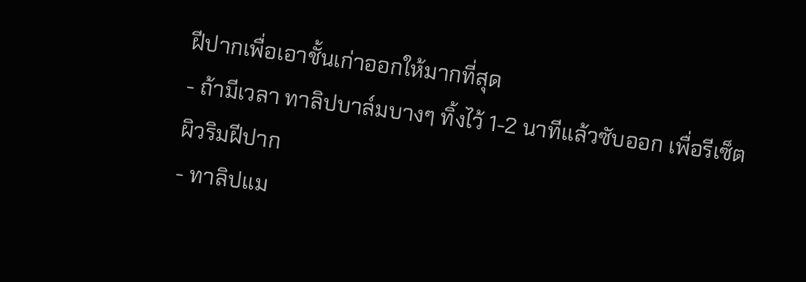ฝีปากเพื่อเอาชั้นเก่าออกให้มากที่สุด
- ถ้ามีเวลา ทาลิปบาล์มบางๆ ทิ้งไว้ 1-2 นาทีแล้วซับออก เพื่อรีเซ็ตผิวริมฝีปาก
- ทาลิปแม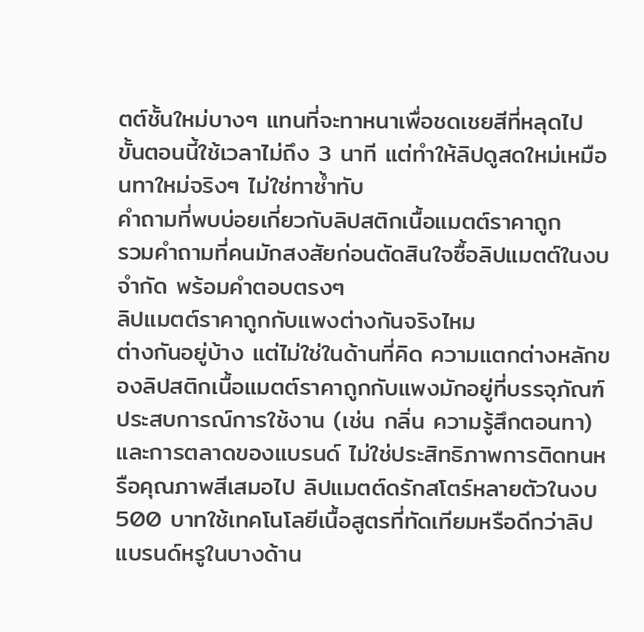ตต์ชั้นใหม่บางๆ แทนที่จะทาหนาเพื่อชดเชยสีที่หลุดไป
ขั้นตอนนี้ใช้เวลาไม่ถึง 3 นาที แต่ทำให้ลิปดูสดใหม่เหมือนทาใหม่จริงๆ ไม่ใช่ทาซ้ำทับ
คำถามที่พบบ่อยเกี่ยวกับลิปสติกเนื้อแมตต์ราคาถูก
รวมคำถามที่คนมักสงสัยก่อนตัดสินใจซื้อลิปแมตต์ในงบจำกัด พร้อมคำตอบตรงๆ
ลิปแมตต์ราคาถูกกับแพงต่างกันจริงไหม
ต่างกันอยู่บ้าง แต่ไม่ใช่ในด้านที่คิด ความแตกต่างหลักของลิปสติกเนื้อแมตต์ราคาถูกกับแพงมักอยู่ที่บรรจุภัณฑ์ ประสบการณ์การใช้งาน (เช่น กลิ่น ความรู้สึกตอนทา) และการตลาดของแบรนด์ ไม่ใช่ประสิทธิภาพการติดทนหรือคุณภาพสีเสมอไป ลิปแมตต์ดรักสโตร์หลายตัวในงบ 500 บาทใช้เทคโนโลยีเนื้อสูตรที่ทัดเทียมหรือดีกว่าลิปแบรนด์หรูในบางด้าน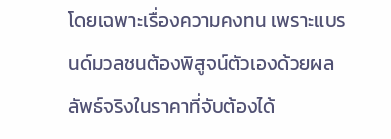โดยเฉพาะเรื่องความคงทน เพราะแบรนด์มวลชนต้องพิสูจน์ตัวเองด้วยผลลัพธ์จริงในราคาที่จับต้องได้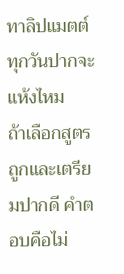ทาลิปแมตต์ทุกวันปากจะแห้งไหม
ถ้าเลือกสูตรถูกและเตรียมปากดี คำตอบคือไม่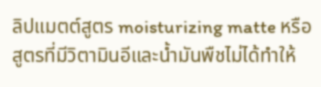ลิปแมตต์สูตร moisturizing matte หรือสูตรที่มีวิตามินอีและน้ำมันพืชไม่ได้ทำให้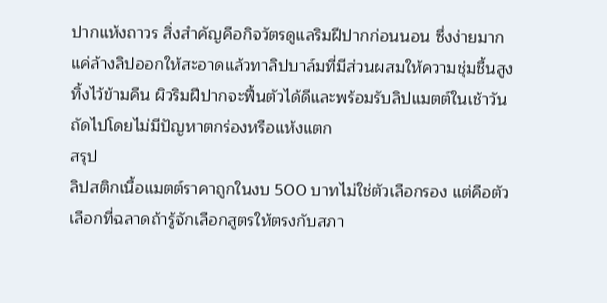ปากแห้งถาวร สิ่งสำคัญคือกิจวัตรดูแลริมฝีปากก่อนนอน ซึ่งง่ายมาก แค่ล้างลิปออกให้สะอาดแล้วทาลิปบาล์มที่มีส่วนผสมให้ความชุ่มชื้นสูงทิ้งไว้ข้ามคืน ผิวริมฝีปากจะฟื้นตัวได้ดีและพร้อมรับลิปแมตต์ในเช้าวันถัดไปโดยไม่มีปัญหาตกร่องหรือแห้งแตก
สรุป
ลิปสติกเนื้อแมตต์ราคาถูกในงบ 500 บาทไม่ใช่ตัวเลือกรอง แต่คือตัวเลือกที่ฉลาดถ้ารู้จักเลือกสูตรให้ตรงกับสภา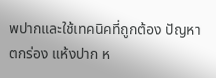พปากและใช้เทคนิคที่ถูกต้อง ปัญหาตกร่อง แห้งปาก ห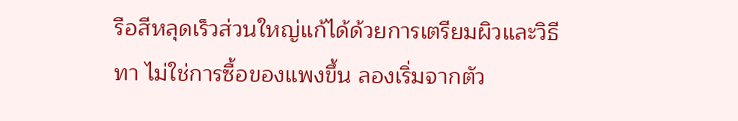รือสีหลุดเร็วส่วนใหญ่แก้ได้ด้วยการเตรียมผิวและวิธีทา ไม่ใช่การซื้อของแพงขึ้น ลองเริ่มจากตัว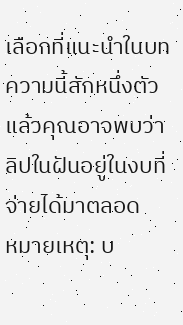เลือกที่แนะนำในบทความนี้สักหนึ่งตัว แล้วคุณอาจพบว่าลิปในฝันอยู่ในงบที่จ่ายได้มาตลอด
หมายเหตุ: บ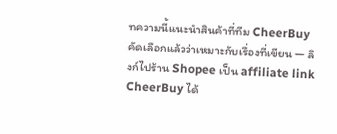ทความนี้แนะนำสินค้าที่ทีม CheerBuy คัดเลือกแล้วว่าเหมาะกับเรื่องที่เขียน — ลิงก์ไปร้าน Shopee เป็น affiliate link CheerBuy ได้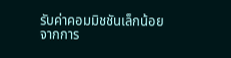รับค่าคอมมิชชันเล็กน้อยจากการ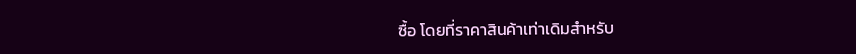ซื้อ โดยที่ราคาสินค้าเท่าเดิมสำหรับ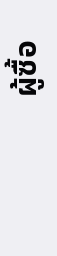ผู้ซื้อ